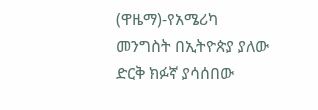(ዋዜማ)-የአሜሪካ መንግስት በኢትዮጵያ ያለው ድርቅ ክፉኛ ያሳሰበው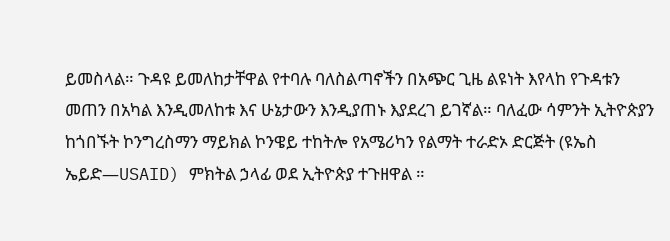ይመስላል። ጉዳዩ ይመለከታቸዋል የተባሉ ባለስልጣኖችን በአጭር ጊዜ ልዩነት እየላከ የጉዳቱን መጠን በአካል እንዲመለከቱ እና ሁኔታውን እንዲያጠኑ እያደረገ ይገኛል። ባለፈው ሳምንት ኢትዮጵያን ከጎበኙት ኮንግረስማን ማይክል ኮንዌይ ተከትሎ የአሜሪካን የልማት ተራድኦ ድርጅት (ዩኤስ ኤይድ—USAID) ምክትል ኃላፊ ወደ ኢትዮጵያ ተጉዘዋል ።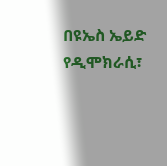በዩኤስ ኤይድ የዲሞክራሲ፣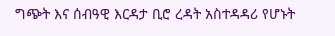ግጭት እና ሰብዓዊ እርዳታ ቢሮ ረዳት አስተዳዳሪ የሆኑት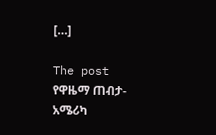[…]

The post የዋዜማ ጠብታ- አሜሪካ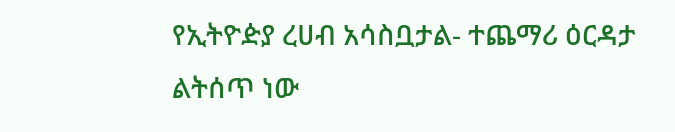የኢትዮዽያ ረሀብ አሳስቧታል- ተጨማሪ ዕርዳታ ልትሰጥ ነው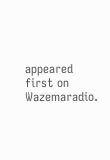appeared first on Wazemaradio.